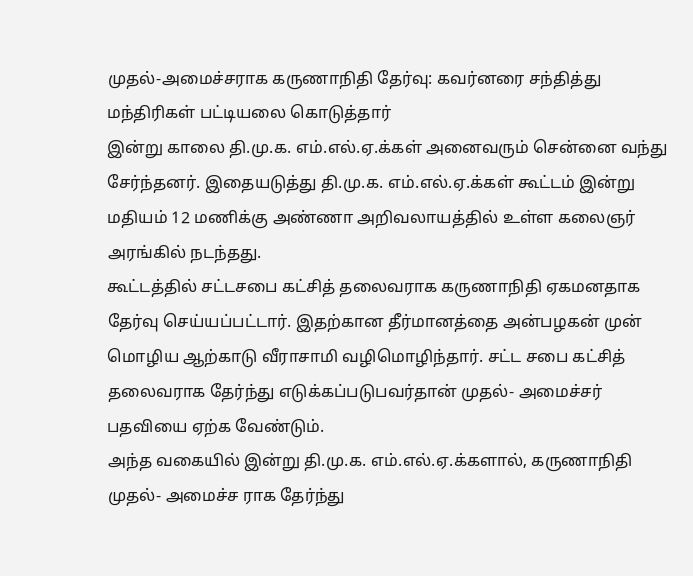முதல்-அமைச்சராக கருணாநிதி தேர்வு: கவர்னரை சந்தித்து மந்திரிகள் பட்டியலை கொடுத்தார்
இன்று காலை தி.மு.க. எம்.எல்.ஏ.க்கள் அனைவரும் சென்னை வந்து சேர்ந்தனர். இதையடுத்து தி.மு.க. எம்.எல்.ஏ.க்கள் கூட்டம் இன்று மதியம் 12 மணிக்கு அண்ணா அறிவலாயத்தில் உள்ள கலைஞர் அரங்கில் நடந்தது.
கூட்டத்தில் சட்டசபை கட்சித் தலைவராக கருணாநிதி ஏகமனதாக தேர்வு செய்யப்பட்டார். இதற்கான தீர்மானத்தை அன்பழகன் முன் மொழிய ஆற்காடு வீராசாமி வழிமொழிந்தார். சட்ட சபை கட்சித் தலைவராக தேர்ந்து எடுக்கப்படுபவர்தான் முதல்- அமைச்சர் பதவியை ஏற்க வேண்டும்.
அந்த வகையில் இன்று தி.மு.க. எம்.எல்.ஏ.க்களால், கருணாநிதி முதல்- அமைச்ச ராக தேர்ந்து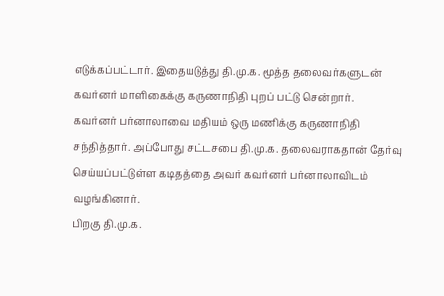எடுக்கப்பட்டார். இதையடுத்து தி.மு.க. மூத்த தலைவர்களுடன் கவர்னர் மாளிகைக்கு கருணாநிதி புறப் பட்டு சென்றார்.
கவர்னர் பர்னாலாவை மதியம் ஒரு மணிக்கு கருணாநிதி சந்தித்தார். அப்போது சட்டசபை தி.மு.க. தலைவராகதான் தேர்வு செய்யப்பட்டுள்ள கடிதத்தை அவர் கவர்னர் பர்னாலாவிடம் வழங்கினார்.
பிறகு தி.மு.க.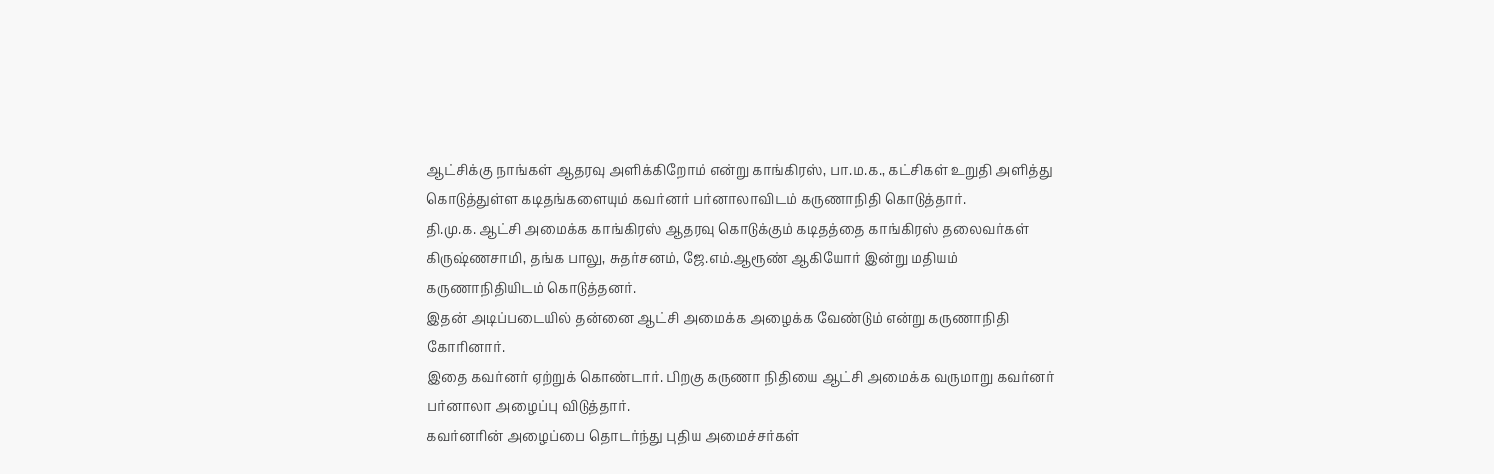ஆட்சிக்கு நாங்கள் ஆதரவு அளிக்கிறோம் என்று காங்கிரஸ், பா.ம.க., கட்சிகள் உறுதி அளித்து கொடுத்துள்ள கடிதங்களையும் கவர்னர் பர்னாலாவிடம் கருணாநிதி கொடுத்தார்.
தி.மு.க. ஆட்சி அமைக்க காங்கிரஸ் ஆதரவு கொடுக்கும் கடிதத்தை காங்கிரஸ் தலைவர்கள் கிருஷ்ணசாமி, தங்க பாலு, சுதர்சனம், ஜே.எம்.ஆரூண் ஆகியோர் இன்று மதியம் கருணாநிதியிடம் கொடுத்தனர்.
இதன் அடிப்படையில் தன்னை ஆட்சி அமைக்க அழைக்க வேண்டும் என்று கருணாநிதி கோரினார்.
இதை கவர்னர் ஏற்றுக் கொண்டார். பிறகு கருணா நிதியை ஆட்சி அமைக்க வருமாறு கவர்னர் பர்னாலா அழைப்பு விடுத்தார்.
கவர்னரின் அழைப்பை தொடர்ந்து புதிய அமைச்சர்கள்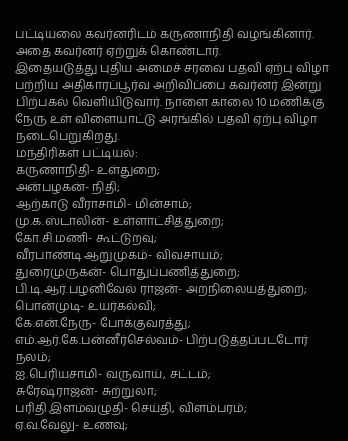பட்டியலை கவர்னரிடம் கருணாநிதி வழங்கினார். அதை கவர்னர் ஏற்றுக் கொண்டார்.
இதையடுத்து புதிய அமைச் சரவை பதவி ஏற்பு விழா பற்றிய அதிகாரப்பூர்வ அறிவிப்பை கவர்னர் இன்று பிற்பகல் வெளியிடுவார். நாளை காலை 10 மணிக்கு நேரு உள் விளையாட்டு அரங்கில் பதவி ஏற்பு விழா நடைபெறுகிறது.
மந்திரிகள் பட்டியல்:
கருணாநிதி- உள்துறை;
அன்பழகன்- நிதி;
ஆற்காடு வீராசாமி- மின்சாம்;
மு.க.ஸ்டாலின்- உள்ளாட்சித்துறை;
கோ.சி.மணி- கூட்டுறவு;
வீரபாண்டி ஆறுமுகம்- விவசாயம்;
துரைமுருகன்- பொதுப்பணித்துறை;
பி.டி.ஆர்.பழனிவேல் ராஜன்- அறநிலையத்துறை;
பொன்முடி- உயர்கல்வி;
கே.என்.நேரு- போக்குவரத்து;
எம்.ஆர்.கே.பன்னீர்செல்வம்- பிற்படுத்தப்படடோர் நலம்;
ஐ.பெரியசாமி- வருவாய், சட்டம்;
சுரேஷ்ராஜன்- சுற்றுலா;
பரிதி இளம்வழுதி- செய்தி, விளம்பரம்;
ஏ.வ.வேலு- உணவு;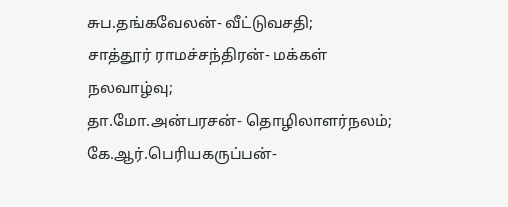சுப.தங்கவேலன்- வீட்டுவசதி;
சாத்தூர் ராமச்சந்திரன்- மக்கள் நலவாழ்வு;
தா.மோ.அன்பரசன்- தொழிலாளர்நலம்;
கே.ஆர்.பெரியகருப்பன்-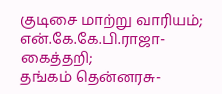குடிசை மாற்று வாரியம்;
என்.கே.கே.பி.ராஜா- கைத்தறி;
தங்கம் தென்னரசு-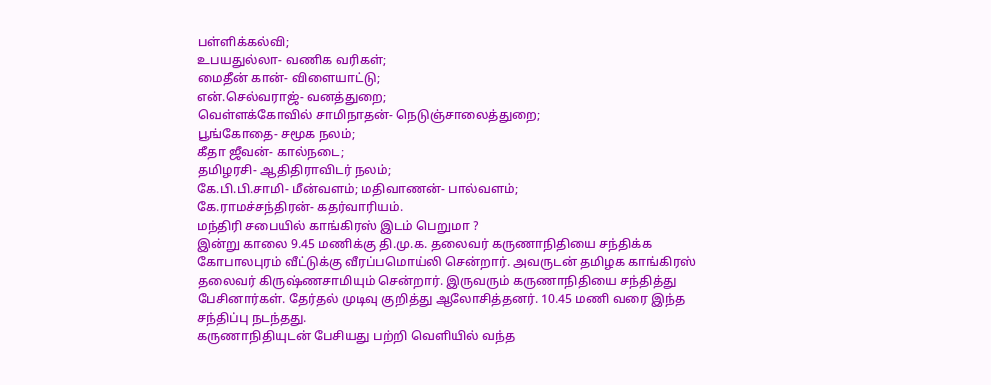பள்ளிக்கல்வி;
உபயதுல்லா- வணிக வரிகள்;
மைதீன் கான்- விளையாட்டு;
என்.செல்வராஜ்- வனத்துறை;
வெள்ளக்கோவில் சாமிநாதன்- நெடுஞ்சாலைத்துறை;
பூங்கோதை- சமூக நலம்;
கீதா ஜீவன்- கால்நடை;
தமிழரசி- ஆதிதிராவிடர் நலம்;
கே.பி.பி.சாமி- மீன்வளம்; மதிவாணன்- பால்வளம்;
கே.ராமச்சந்திரன்- கதர்வாரியம்.
மந்திரி சபையில் காங்கிரஸ் இடம் பெறுமா ?
இன்று காலை 9.45 மணிக்கு தி.மு.க. தலைவர் கருணாநிதியை சந்திக்க கோபாலபுரம் வீட்டுக்கு வீரப்பமொய்லி சென்றார். அவருடன் தமிழக காங்கிரஸ் தலைவர் கிருஷ்ணசாமியும் சென்றார். இருவரும் கருணாநிதியை சந்தித்து பேசினார்கள். தேர்தல் முடிவு குறித்து ஆலோசித்தனர். 10.45 மணி வரை இந்த சந்திப்பு நடந்தது.
கருணாநிதியுடன் பேசியது பற்றி வெளியில் வந்த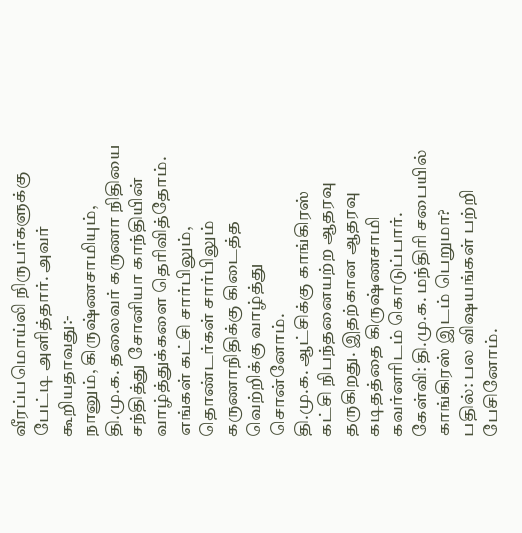வீரப்பமொய்லி நிருபர்களுக்கு பேட்டி அளித்தார். அவர் கூறியதாவது:-
நானும், கிருஷ்ணசாமியும், தி.மு.க. தலைவர் கருணா நிதியை சந்தித்து சோனியா காந்தியின் வாழ்த்துக்களை தெரிவித்தோம். எங்கள் கட்சி சார்பிலும், தொண்டர்கள் சார்பிலும் கருணாநிதிக்கு கிடைத்த வெற்றிக்கு வாழ்த்து சொன்னோம்.
தி.மு.க. ஆட்சிக்கு காங்கிரஸ் கட்சி நிபந்தனையற்ற ஆதரவு தருகிறது. இதற்கான ஆதரவு கடிதத்தை கிருஷ்ணசாமி கவர்னரிடம் கொடுப்பார்.
கேள்வி: தி.மு.க. மந்திரி சபையில் காங்கிரஸ் இடம் பெறுமா?
பதில்: பல விஷயங்கள் பற்றி பேசினோம்.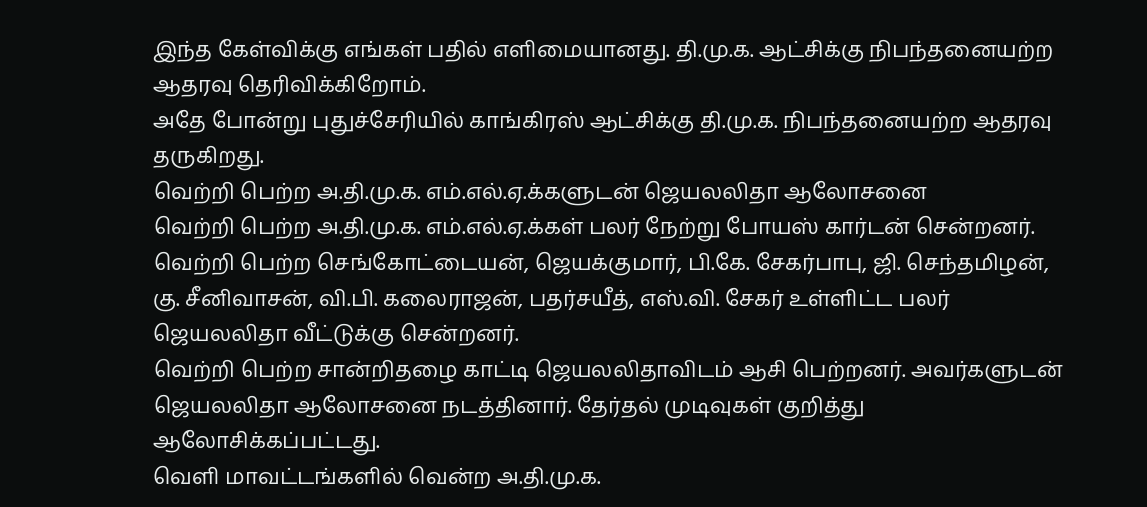இந்த கேள்விக்கு எங்கள் பதில் எளிமையானது. தி.மு.க. ஆட்சிக்கு நிபந்தனையற்ற ஆதரவு தெரிவிக்கிறோம்.
அதே போன்று புதுச்சேரியில் காங்கிரஸ் ஆட்சிக்கு தி.மு.க. நிபந்தனையற்ற ஆதரவு தருகிறது.
வெற்றி பெற்ற அ.தி.மு.க. எம்.எல்.ஏ.க்களுடன் ஜெயலலிதா ஆலோசனை
வெற்றி பெற்ற அ.தி.மு.க. எம்.எல்.ஏ.க்கள் பலர் நேற்று போயஸ் கார்டன் சென்றனர். வெற்றி பெற்ற செங்கோட்டையன், ஜெயக்குமார், பி.கே. சேகர்பாபு, ஜி. செந்தமிழன், கு. சீனிவாசன், வி.பி. கலைராஜன், பதர்சயீத், எஸ்.வி. சேகர் உள்ளிட்ட பலர் ஜெயலலிதா வீட்டுக்கு சென்றனர்.
வெற்றி பெற்ற சான்றிதழை காட்டி ஜெயலலிதாவிடம் ஆசி பெற்றனர். அவர்களுடன் ஜெயலலிதா ஆலோசனை நடத்தினார். தேர்தல் முடிவுகள் குறித்து ஆலோசிக்கப்பட்டது.
வெளி மாவட்டங்களில் வென்ற அ.தி.மு.க.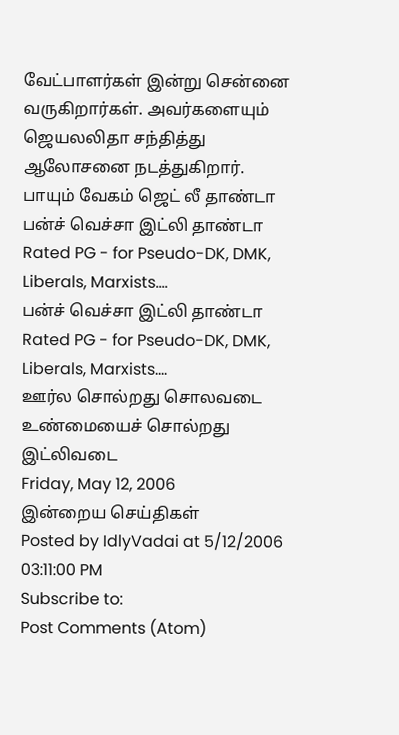வேட்பாளர்கள் இன்று சென்னை வருகிறார்கள். அவர்களையும் ஜெயலலிதா சந்தித்து ஆலோசனை நடத்துகிறார்.
பாயும் வேகம் ஜெட் லீ தாண்டா
பன்ச் வெச்சா இட்லி தாண்டா
Rated PG - for Pseudo-DK, DMK, Liberals, Marxists....
பன்ச் வெச்சா இட்லி தாண்டா
Rated PG - for Pseudo-DK, DMK, Liberals, Marxists....
ஊர்ல சொல்றது சொலவடை
உண்மையைச் சொல்றது இட்லிவடை
Friday, May 12, 2006
இன்றைய செய்திகள்
Posted by IdlyVadai at 5/12/2006 03:11:00 PM
Subscribe to:
Post Comments (Atom)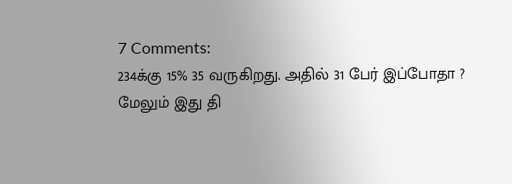7 Comments:
234க்கு 15% 35 வருகிறது. அதில் 31 பேர் இப்போதா ?
மேலும் இது தி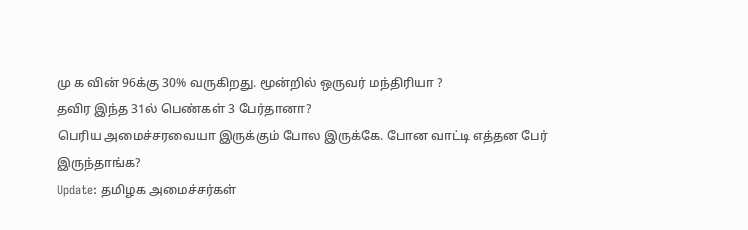மு க வின் 96க்கு 30% வருகிறது. மூன்றில் ஒருவர் மந்திரியா ?
தவிர இந்த 31ல் பெண்கள் 3 பேர்தானா?
பெரிய அமைச்சரவையா இருக்கும் போல இருக்கே. போன வாட்டி எத்தன பேர் இருந்தாங்க?
Update: தமிழக அமைச்சர்கள்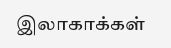இலாகாக்கள்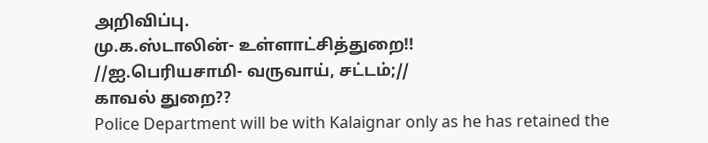அறிவிப்பு.
மு.க.ஸ்டாலின்- உள்ளாட்சித்துறை!!
//ஐ.பெரியசாமி- வருவாய், சட்டம்;//
காவல் துறை??
Police Department will be with Kalaignar only as he has retained the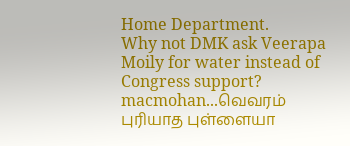Home Department.
Why not DMK ask Veerapa Moily for water instead of Congress support?
macmohan...வெவரம் புரியாத புள்ளையா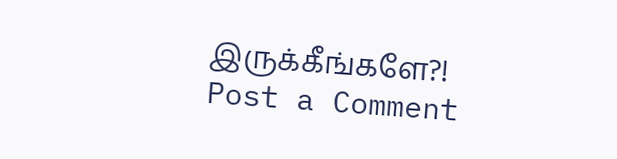இருக்கீங்களே?!
Post a Comment